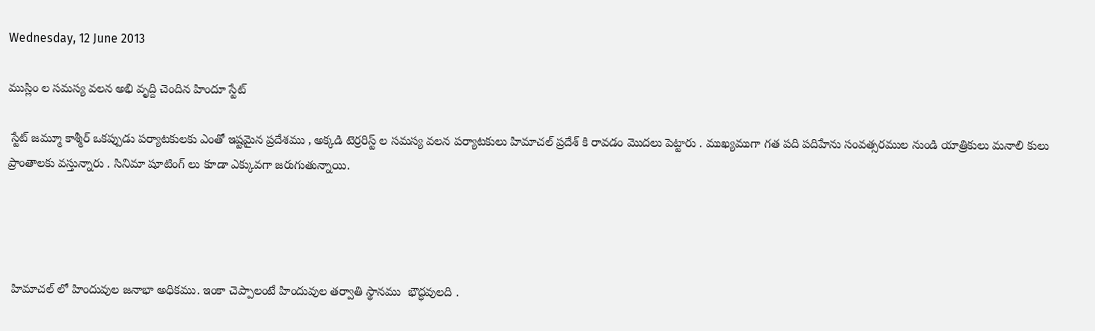Wednesday, 12 June 2013

ముస్లిం ల సమస్య వలన అభి వృద్ది చెందిన హిందూ స్టేట్

 స్టేట్ జమ్మూ కాశ్మీర్ ఒకప్పుడు పర్యాటకులకు ఎంతో ఇష్టమైన ప్రదేశము , అక్కడి టెర్రరిస్ట్ ల సమస్య వలన పర్యాటకులు హిమాచల్ ప్రదేశ్ కి రావడం మొదలు పెట్టారు . ముఖ్యముగా గత పది పదిహేను సంవత్సరముల నుండి యాత్రికులు మనాలి కులు ప్రాంతాలకు వస్తున్నారు . సినిమా షూటింగ్ లు కూడా ఎక్కువగా జరుగుతున్నాయి.




 హిమాచల్ లో హిందువుల జనాభా అధికము. ఇంకా చెప్పాలంటే హిందువుల తర్వాతి స్థానము  భౌద్ధవులది .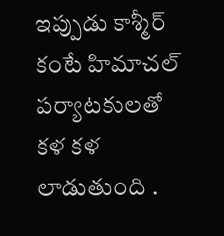ఇప్పుడు కాశ్మీర్ కంటే హిమాచల్ పర్యాటకులతో కళ కళ లాడుతుంది .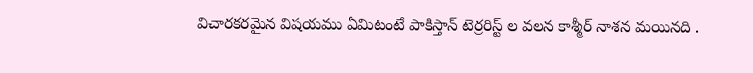విచారకరమైన విషయము ఏమిటంటే పాకిస్తాన్ టెర్రరిస్ట్ ల వలన కాశ్మీర్ నాశన మయినది .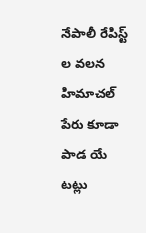నేపాలీ రేపిస్ట్ ల వలన హిమాచల్ పేరు కూడా పాడ యే టట్లు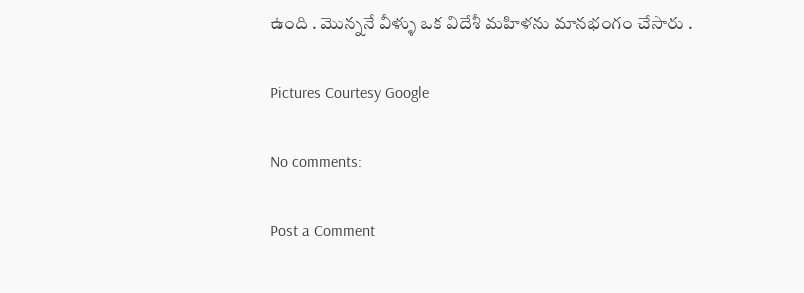ఉంది . మొన్ననే వీళ్ళు ఒక విదేశీ మహిళను మానభంగం చేసారు .

Pictures Courtesy Google

No comments:

Post a Comment